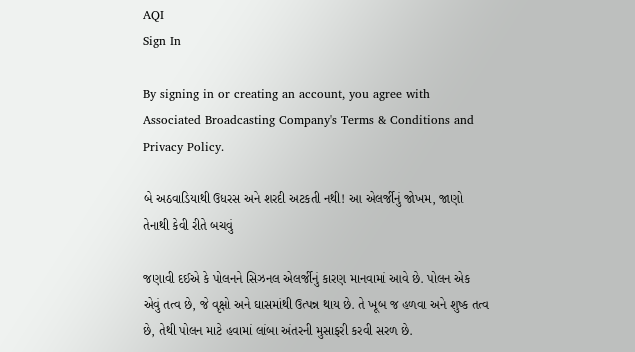AQI
Sign In

By signing in or creating an account, you agree with Associated Broadcasting Company's Terms & Conditions and Privacy Policy.

બે અઠવાડિયાથી ઉધરસ અને શરદી અટકતી નથી! આ એલર્જીનું જોખમ, જાણો તેનાથી કેવી રીતે બચવું

જણાવી દઈએ કે પોલનને સિઝનલ એલર્જીનું કારણ માનવામાં આવે છે. પોલન એક એવું તત્વ છે, જે વૃક્ષો અને ઘાસમાંથી ઉત્પન્ન થાય છે. તે ખૂબ જ હળવા અને શુષ્ક તત્વ છે, તેથી પોલન માટે હવામાં લાંબા અંતરની મુસાફરી કરવી સરળ છે.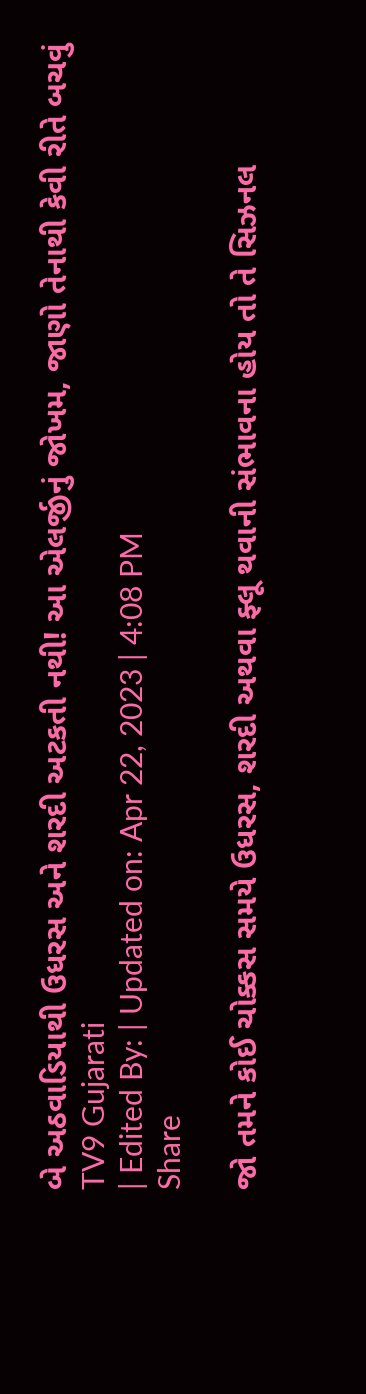બે અઠવાડિયાથી ઉધરસ અને શરદી અટકતી નથી! આ એલર્જીનું જોખમ, જાણો તેનાથી કેવી રીતે બચવું
TV9 Gujarati
| Edited By: | Updated on: Apr 22, 2023 | 4:08 PM
Share

જો તમને કોઈ ચોક્કસ સમયે ઉધરસ, શરદી અથવા ફ્લૂ થવાની સંભાવના હોય તો તે સિઝનલ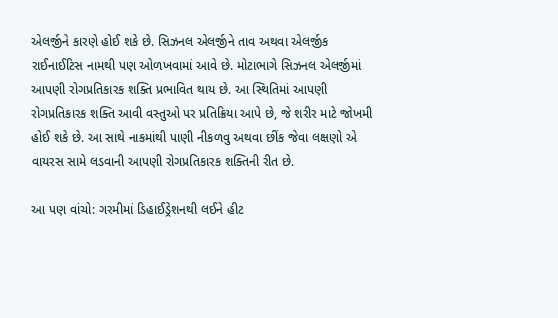એલર્જીને કારણે હોઈ શકે છે. સિઝનલ એલર્જીને તાવ અથવા એલર્જીક રાઈનાઈટિસ નામથી પણ ઓળખવામાં આવે છે. મોટાભાગે સિઝનલ એલર્જીમાં આપણી રોગપ્રતિકારક શક્તિ પ્રભાવિત થાય છે. આ સ્થિતિમાં આપણી રોગપ્રતિકારક શક્તિ આવી વસ્તુઓ પર પ્રતિક્રિયા આપે છે, જે શરીર માટે જોખમી હોઈ શકે છે. આ સાથે નાકમાંથી પાણી નીકળવુ અથવા છીંક જેવા લક્ષણો એ વાયરસ સામે લડવાની આપણી રોગપ્રતિકારક શક્તિની રીત છે.

આ પણ વાંચો: ગરમીમાં ડિહાઈડ્રેશનથી લઈને હીટ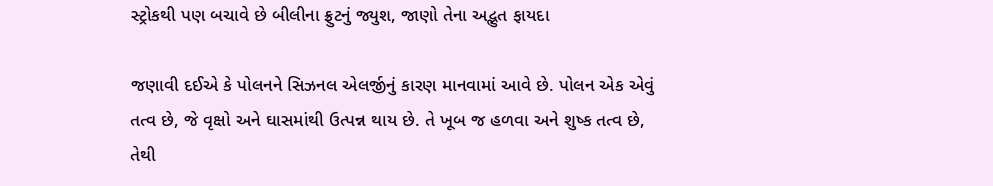સ્ટ્રોકથી પણ બચાવે છે બીલીના ફ્રુટનું જ્યુશ, જાણો તેના અદ્ભુત ફાયદા

જણાવી દઈએ કે પોલનને સિઝનલ એલર્જીનું કારણ માનવામાં આવે છે. પોલન એક એવું તત્વ છે, જે વૃક્ષો અને ઘાસમાંથી ઉત્પન્ન થાય છે. તે ખૂબ જ હળવા અને શુષ્ક તત્વ છે, તેથી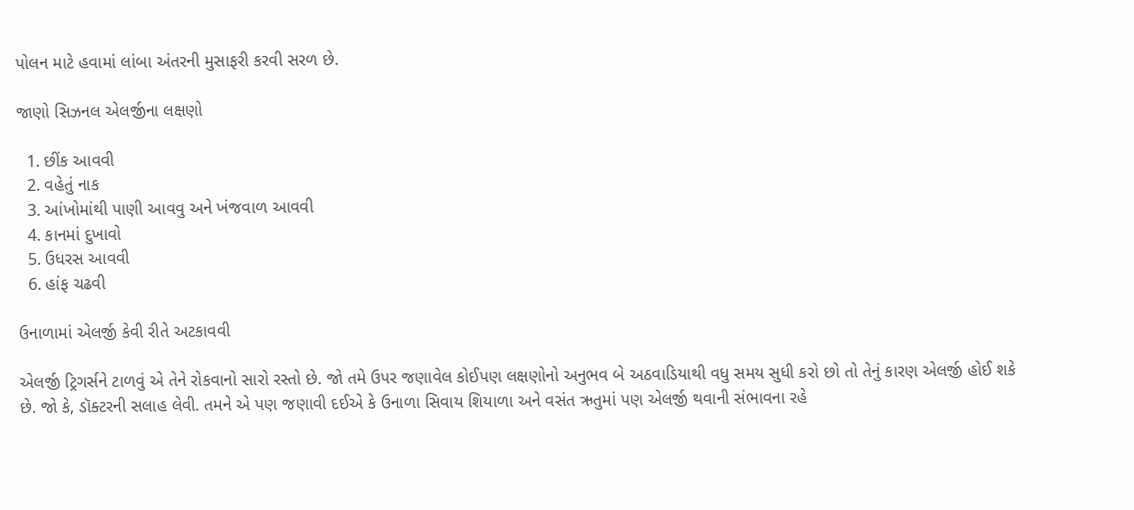પોલન માટે હવામાં લાંબા અંતરની મુસાફરી કરવી સરળ છે.

જાણો સિઝનલ એલર્જીના લક્ષણો

  1. છીંક આવવી
  2. વહેતું નાક
  3. આંખોમાંથી પાણી આવવુ અને ખંજવાળ આવવી
  4. કાનમાં દુખાવો
  5. ઉધરસ આવવી
  6. હાંફ ચઢવી

ઉનાળામાં એલર્જી કેવી રીતે અટકાવવી

એલર્જી ટ્રિગર્સને ટાળવું એ તેને રોકવાનો સારો રસ્તો છે. જો તમે ઉપર જણાવેલ કોઈપણ લક્ષણોનો અનુભવ બે અઠવાડિયાથી વધુ સમય સુધી કરો છો તો તેનું કારણ એલર્જી હોઈ શકે છે. જો કે, ડૉક્ટરની સલાહ લેવી. તમને એ પણ જણાવી દઈએ કે ઉનાળા સિવાય શિયાળા અને વસંત ઋતુમાં પણ એલર્જી થવાની સંભાવના રહે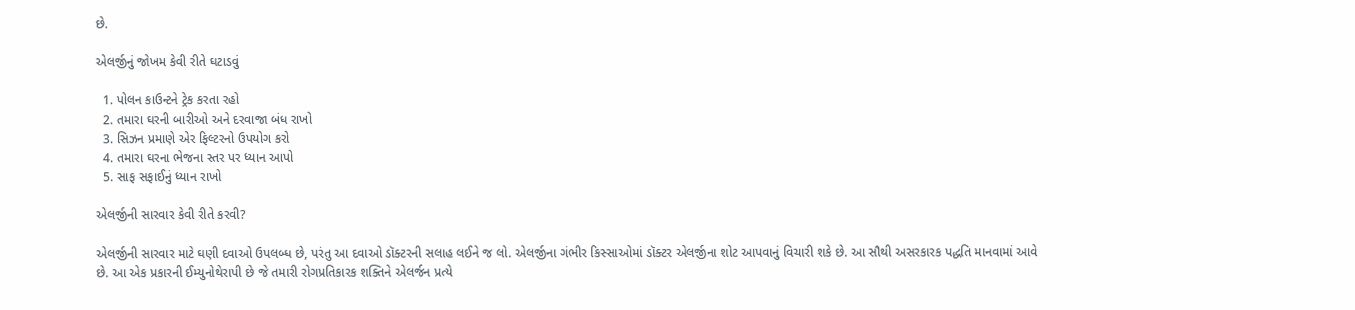છે.

એલર્જીનું જોખમ કેવી રીતે ઘટાડવું

  1. પોલન કાઉન્ટને ટ્રેક કરતા રહો
  2. તમારા ઘરની બારીઓ અને દરવાજા બંધ રાખો
  3. સિઝન પ્રમાણે એર ફિલ્ટરનો ઉપયોગ કરો
  4. તમારા ઘરના ભેજના સ્તર પર ધ્યાન આપો
  5. સાફ સફાઈનું ધ્યાન રાખો

એલર્જીની સારવાર કેવી રીતે કરવી?

એલર્જીની સારવાર માટે ઘણી દવાઓ ઉપલબ્ધ છે, પરંતુ આ દવાઓ ડૉક્ટરની સલાહ લઈને જ લો. એલર્જીના ગંભીર કિસ્સાઓમાં ડૉક્ટર એલર્જીના શોટ આપવાનું વિચારી શકે છે. આ સૌથી અસરકારક પદ્ધતિ માનવામાં આવે છે. આ એક પ્રકારની ઈમ્યુનોથેરાપી છે જે તમારી રોગપ્રતિકારક શક્તિને એલર્જન પ્રત્યે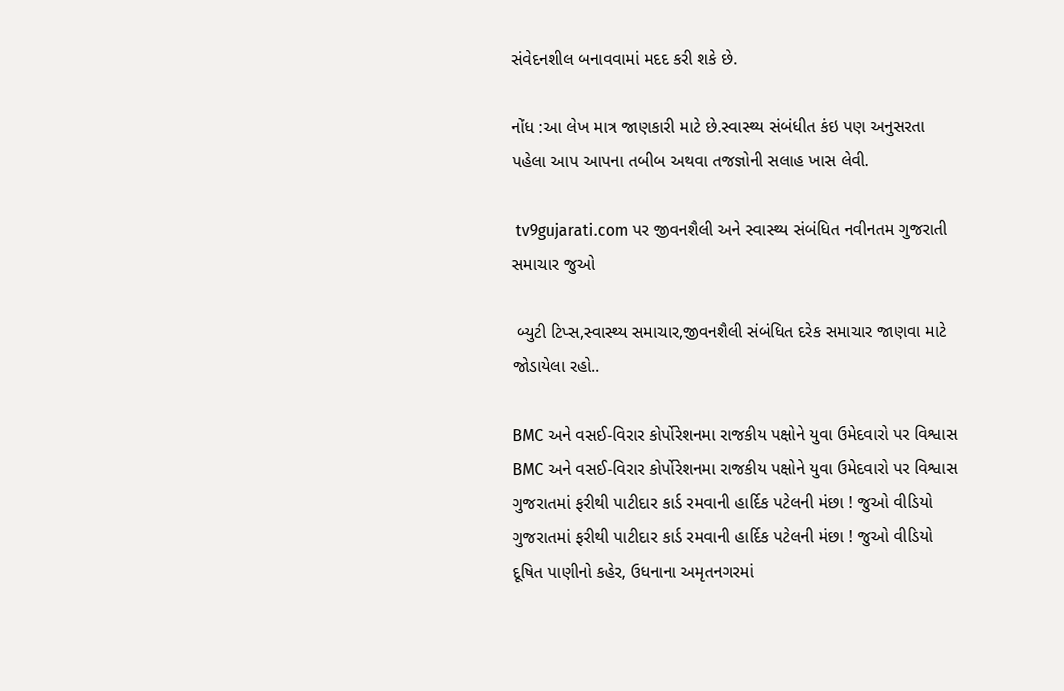સંવેદનશીલ બનાવવામાં મદદ કરી શકે છે.

નોંધ :આ લેખ માત્ર જાણકારી માટે છે.સ્વાસ્થ્ય સંબંધીત કંઇ પણ અનુસરતા પહેલા આપ આપના તબીબ અથવા તજજ્ઞોની સલાહ ખાસ લેવી.

 tv9gujarati.com પર જીવનશૈલી અને સ્વાસ્થ્ય સંબંધિત નવીનતમ ગુજરાતી સમાચાર જુઓ

 બ્યુટી ટિપ્સ,સ્વાસ્થ્ય સમાચાર,જીવનશૈલી સંબંધિત દરેક સમાચાર જાણવા માટે જોડાયેલા રહો..

BMC અને વસઈ-વિરાર કોર્પોરેશનમા રાજકીય પક્ષોને યુવા ઉમેદવારો પર વિશ્વાસ
BMC અને વસઈ-વિરાર કોર્પોરેશનમા રાજકીય પક્ષોને યુવા ઉમેદવારો પર વિશ્વાસ
ગુજરાતમાં ફરીથી પાટીદાર કાર્ડ રમવાની હાર્દિક પટેલની મંછા ! જુઓ વીડિયો
ગુજરાતમાં ફરીથી પાટીદાર કાર્ડ રમવાની હાર્દિક પટેલની મંછા ! જુઓ વીડિયો
દૂષિત પાણીનો કહેર, ઉધનાના અમૃતનગરમાં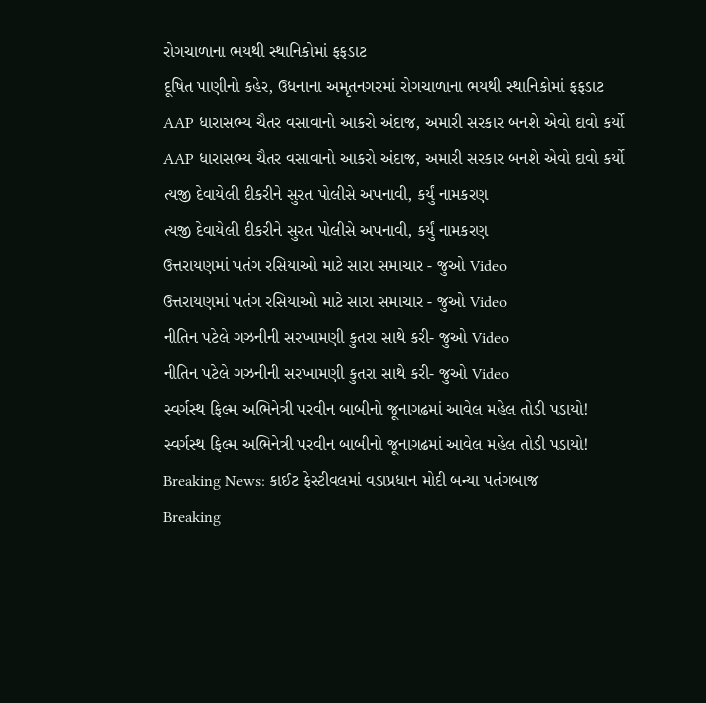રોગચાળાના ભયથી સ્થાનિકોમાં ફફડાટ
દૂષિત પાણીનો કહેર, ઉધનાના અમૃતનગરમાં રોગચાળાના ભયથી સ્થાનિકોમાં ફફડાટ
AAP ધારાસભ્ય ચૈતર વસાવાનો આકરો અંદાજ, અમારી સરકાર બનશે એવો દાવો કર્યો
AAP ધારાસભ્ય ચૈતર વસાવાનો આકરો અંદાજ, અમારી સરકાર બનશે એવો દાવો કર્યો
ત્યજી દેવાયેલી દીકરીને સુરત પોલીસે અપનાવી, કર્યું નામકરણ
ત્યજી દેવાયેલી દીકરીને સુરત પોલીસે અપનાવી, કર્યું નામકરણ
ઉત્તરાયણમાં પતંગ રસિયાઓ માટે સારા સમાચાર - જુઓ Video
ઉત્તરાયણમાં પતંગ રસિયાઓ માટે સારા સમાચાર - જુઓ Video
નીતિન પટેલે ગઝનીની સરખામણી કુતરા સાથે કરી- જુઓ Video
નીતિન પટેલે ગઝનીની સરખામણી કુતરા સાથે કરી- જુઓ Video
સ્વર્ગસ્થ ફિલ્મ અભિનેત્રી પરવીન બાબીનો જૂનાગઢમાં આવેલ મહેલ તોડી પડાયો!
સ્વર્ગસ્થ ફિલ્મ અભિનેત્રી પરવીન બાબીનો જૂનાગઢમાં આવેલ મહેલ તોડી પડાયો!
Breaking News: કાઈટ ફેસ્ટીવલમાં વડાપ્રધાન મોદી બન્યા પતંગબાજ
Breaking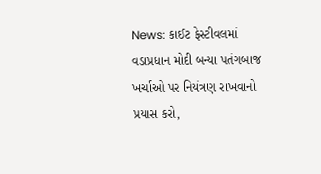News: કાઈટ ફેસ્ટીવલમાં વડાપ્રધાન મોદી બન્યા પતંગબાજ
ખર્ચાઓ પર નિયંત્રણ રાખવાનો પ્રયાસ કરો,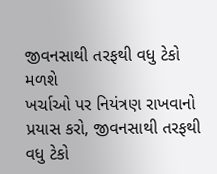જીવનસાથી તરફથી વધુ ટેકો મળશે
ખર્ચાઓ પર નિયંત્રણ રાખવાનો પ્રયાસ કરો, જીવનસાથી તરફથી વધુ ટેકો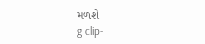મળશે
g clip-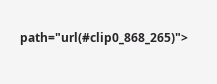path="url(#clip0_868_265)">